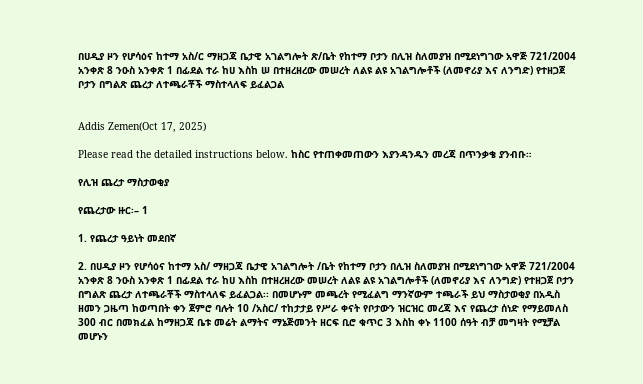በሀዲያ ዞን የሆሳዕና ከተማ አስ/ር ማዘጋጃ ቤታዊ አገልግሎት ጽ/ቤት የከተማ ቦታን በሊዝ ስለመያዝ በሚደነግገው አዋጅ 721/2004 አንቀጽ 8 ንዑስ አንቀጽ 1 በፊደል ተራ ከሀ እስከ ሠ በተዘረዘረው መሠረት ለልዩ ልዩ አገልግሎቶች (ለመኖሪያ እና ለንግድ) የተዘጋጀ ቦታን በግልጽ ጨረታ ለተጫራቾች ማስተላለፍ ይፈልጋል


Addis Zemen(Oct 17, 2025)

Please read the detailed instructions below. ከስር የተጠቀመጠውን እያንዳንዱን መረጃ በጥንቃቄ ያንብቡ።

የሊዝ ጨረታ ማስታወቂያ

የጨረታው ዙር፡– 1

1. የጨረታ ዓይነት መደበኛ

2. በሀዲያ ዞን የሆሳዕና ከተማ አስ/ ማዘጋጃ ቤታዊ አገልግሎት /ቤት የከተማ ቦታን በሊዝ ስለመያዝ በሚደነግገው አዋጅ 721/2004 አንቀጽ 8 ንዑስ አንቀጽ 1 በፊደል ተራ ከሀ እስከ በተዘረዘረው መሠረት ለልዩ ልዩ አገልግሎቶች (ለመኖሪያ እና ለንግድ) የተዘጋጀ ቦታን በግልጽ ጨረታ ለተጫራቾች ማስተላለፍ ይፈልጋል፡፡ በመሆኑም መጫረት የሚፈልግ ማንኛውም ተጫራች ይህ ማስታወቂያ በአዲስ ዘመን ጋዜጣ ከወጣበት ቀን ጀምሮ ባሉት 10 /አስር/ ተከታታይ የሥራ ቀናት የቦታውን ዝርዝር መረጃ እና የጨረታ ሰነድ የማይመለስ 300 ብር በመክፈል ከማዘጋጃ ቤቱ መሬት ልማትና ማኔጅመንት ዘርፍ ቢሮ ቁጥር 3 እስከ ቀኑ 1100 ሰዓት ብቻ መግዛት የሚቻል መሆኑን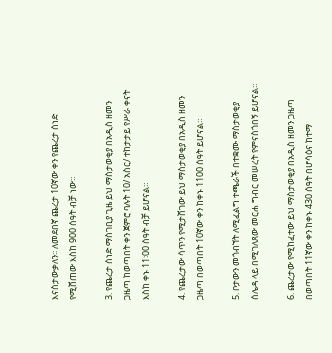እናስታውቃለን፡፡ ለመደበኛ ጨረታ 10ኛው ቀን የጨረታ ሰነድ የሚሸጠው እስከ 900 ሰዓት ብቻ ነው።

3. የጨረታ ሰነድ ማስገቢያ ጊዜ ይህ ማስታወቂያ በአዲስ ዘመን ጋዜጣ ከወጣበት ቀን ጀምሮ ባሉት 10/ አስር/ ተከታታይ የሥራ ቀናት እስከ ቀኑ 11፡00 ሰዓት ብቻ ይሆናል።

4. የጨረታው ሳጥን የሚታሸገው ይህ ማስታወቂያ በአዲስ ዘመን ጋዜጣ በወጣበት 10ኛው ቀን ከቀኑ 1100 ሰዓት ይሆናል።

5. ቦታውን መጎብኘት ለሚፈልግ ተጫራች በተቋሙ ማስታወቂያ ሰሌዳ ላይ በሚገለጸው መርሐ ግብር መሠረት የምናስጎበኝ ይሆናል።

6. ጨረታው የሚከፈተው ይህ ማስታወቂያ በአዲስ ዘመን ጋዜጣ በወጣበት 11ኛው ቀን ከቀኑ 430 ሰዓት በሆሳዕና ከተማ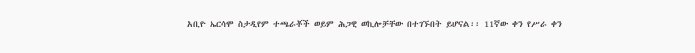አቢዮ ኤርሳሞ ስታዲየም ተጫራቾች ወይም ሕጋዊ ወኪሎቻቸው በተገኙበት ይሆናል፡፡ 11ኛው ቀን የሥራ ቀን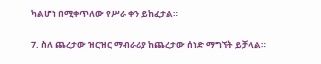ካልሆነ በሚቀጥለው የሥራ ቀን ይከፈታል።

7. ስለ ጨረታው ዝርዝር ማብራሪያ ከጨረታው ሰነድ ማግኘት ይቻላል።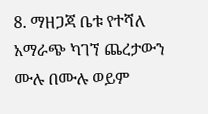8. ማዘጋጃ ቤቱ የተሻለ አማራጭ ካገኘ ጨረታውን ሙሉ በሙሉ ወይም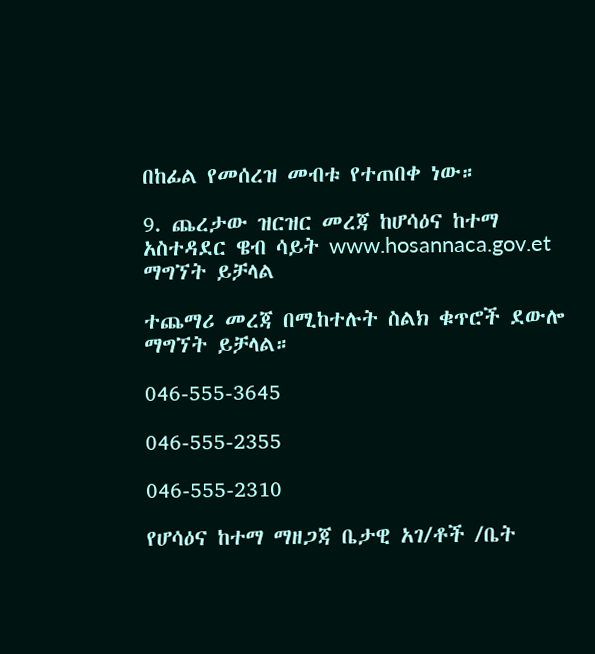በከፊል የመሰረዝ መብቱ የተጠበቀ ነው።

9. ጨረታው ዝርዝር መረጃ ከሆሳዕና ከተማ አስተዳደር ዌብ ሳይት www.hosannaca.gov.et ማግኘት ይቻላል

ተጨማሪ መረጃ በሚከተሉት ስልክ ቁጥሮች ደውሎ ማግኘት ይቻላል።

046-555-3645

046-555-2355

046-555-2310

የሆሳዕና ከተማ ማዘጋጃ ቤታዊ አገ/ቶች /ቤት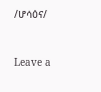/ሆሳዕና/


Leave a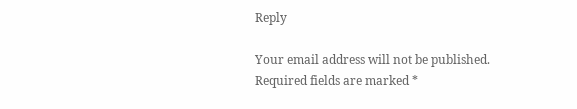Reply

Your email address will not be published. Required fields are marked *